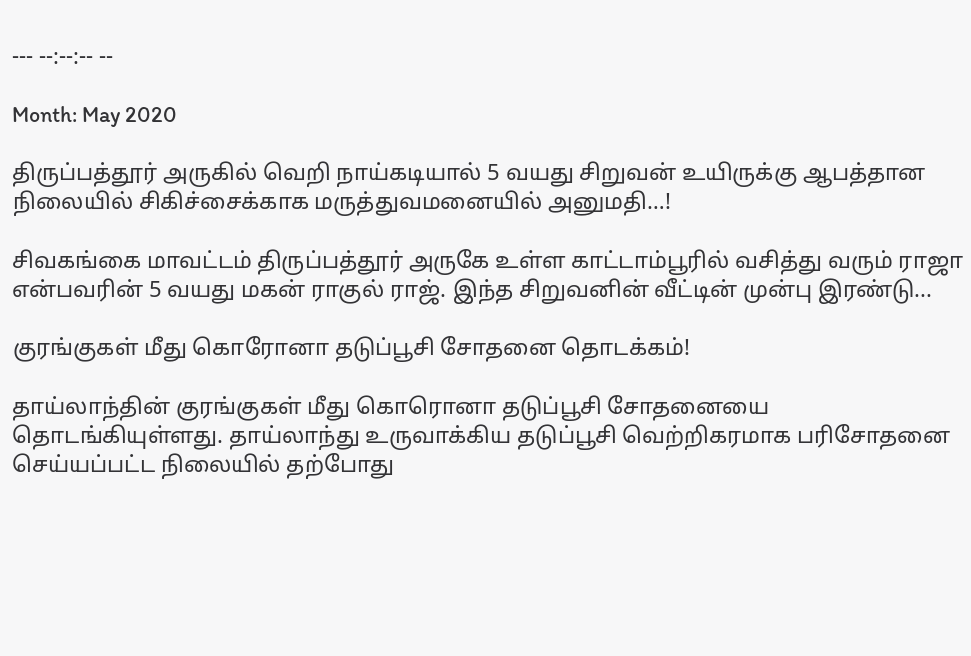--- --:--:-- --

Month: May 2020

திருப்பத்தூர் அருகில் வெறி நாய்கடியால் 5 வயது சிறுவன் உயிருக்கு ஆபத்தான நிலையில் சிகிச்சைக்காக மருத்துவமனையில் அனுமதி…!

சிவகங்கை மாவட்டம் திருப்பத்தூர் அருகே உள்ள காட்டாம்பூரில் வசித்து வரும் ராஜா என்பவரின் 5 வயது மகன் ராகுல் ராஜ். இந்த சிறுவனின் வீட்டின் முன்பு இரண்டு...

குரங்குகள் மீது கொரோனா தடுப்பூசி சோதனை தொடக்கம்!

தாய்லாந்தின் குரங்குகள் மீது கொரொனா தடுப்பூசி சோதனையை தொடங்கியுள்ளது. தாய்லாந்து உருவாக்கிய தடுப்பூசி வெற்றிகரமாக பரிசோதனை செய்யப்பட்ட நிலையில் தற்போது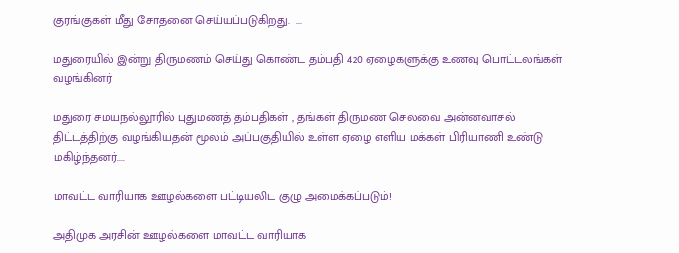குரங்குகள் மீது சோதனை செய்யப்படுகிறது.  ...

மதுரையில் இன்று திருமணம் செய்து கொண்ட தம்பதி 420 ஏழைகளுக்கு உணவு பொட்டலங்கள் வழங்கினர்

மதுரை சமயநல்லூரில் புதுமணத் தம்பதிகள் , தங்கள் திருமண செலவை அன்னவாசல் திட்டத்திற்கு வழங்கியதன் மூலம் அப்பகுதியில் உள்ள ஏழை எளிய மக்கள் பிரியாணி உண்டு மகிழ்ந்தனர்....

மாவட்ட வாரியாக ஊழல்களை பட்டியலிட குழு அமைக்கப்படும்!

அதிமுக அரசின் ஊழல்களை மாவட்ட வாரியாக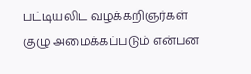பட்டியலிட வழக்கறிஞர்கள் குழு அமைக்கப்படும் என்பன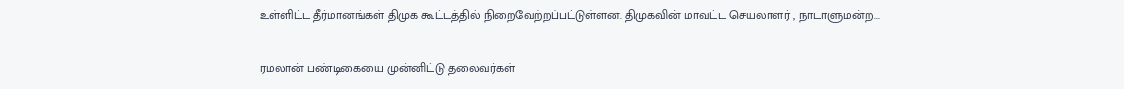உள்ளிட்ட தீர்மானங்கள் திமுக கூட்டத்தில் நிறைவேற்றப்பட்டுள்ளன. திமுகவின் மாவட்ட செயலாளர் , நாடாளுமன்ற...

ரமலான் பண்டிகையை முன்னிட்டு தலைவர்கள்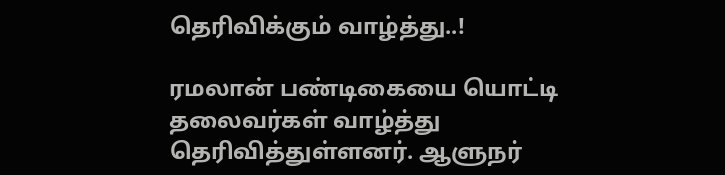தெரிவிக்கும் வாழ்த்து..!

ரமலான் பண்டிகையை யொட்டி தலைவர்கள் வாழ்த்து தெரிவித்துள்ளனர். ஆளுநர்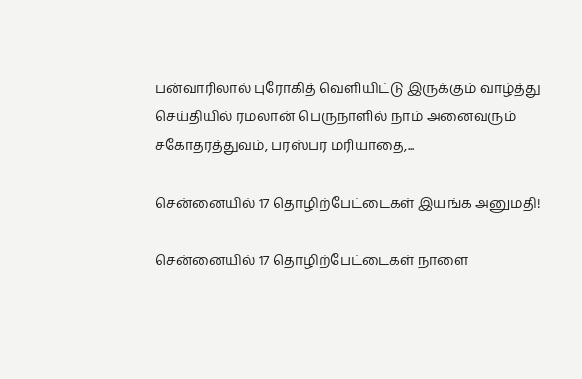பன்வாரிலால் புரோகித் வெளியிட்டு இருக்கும் வாழ்த்து செய்தியில் ரமலான் பெருநாளில் நாம் அனைவரும் சகோதரத்துவம், பரஸ்பர மரியாதை,...

சென்னையில் 17 தொழிற்பேட்டைகள் இயங்க அனுமதி!

சென்னையில் 17 தொழிற்பேட்டைகள் நாளை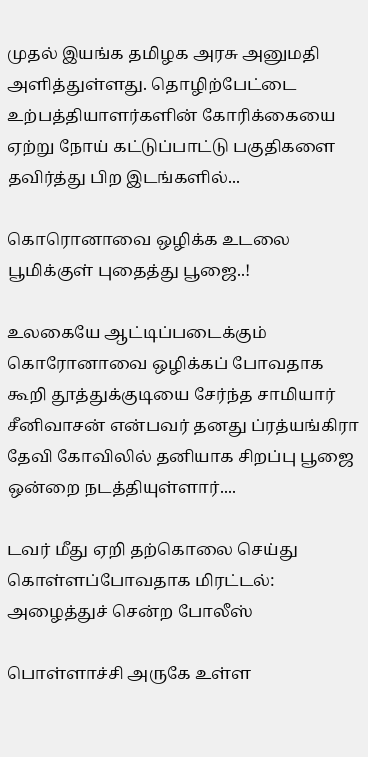முதல் இயங்க தமிழக அரசு அனுமதி அளித்துள்ளது. தொழிற்பேட்டை உற்பத்தியாளர்களின் கோரிக்கையை ஏற்று நோய் கட்டுப்பாட்டு பகுதிகளை தவிர்த்து பிற இடங்களில்...

கொரொனாவை ஒழிக்க உடலை பூமிக்குள் புதைத்து பூஜை..!

உலகையே ஆட்டிப்படைக்கும் கொரோனாவை ஒழிக்கப் போவதாக கூறி தூத்துக்குடியை சேர்ந்த சாமியார் சீனிவாசன் என்பவர் தனது ப்ரத்யங்கிரா தேவி கோவிலில் தனியாக சிறப்பு பூஜை ஒன்றை நடத்தியுள்ளார்....

டவர் மீது ஏறி தற்கொலை செய்து கொள்ளப்போவதாக மிரட்டல்: அழைத்துச் சென்ற போலீஸ்

பொள்ளாச்சி அருகே உள்ள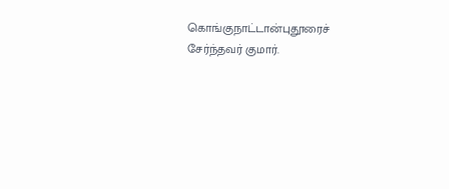கொங்குநாட்டான்புதூரைச் சேர்ந்தவர் குமார்.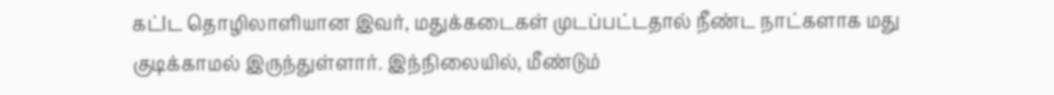கட்lட தொழிலாளியான இவர், மதுக்கடைகள் முடப்பட்டதால் நீண்ட நாட்களாக மது குடிக்காமல் இருந்துள்ளார். இந்நிலையில், மீண்டும்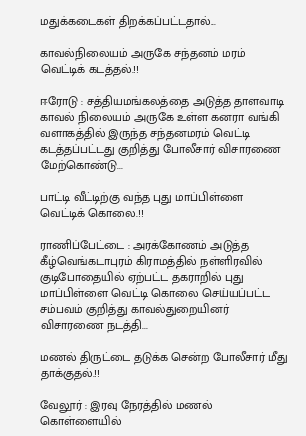மதுக்கடைகள் திறக்கப்பட்டதால்...

காவல்நிலையம் அருகே சந்தனம் மரம் வெட்டிக் கடத்தல்.!!

ஈரோடு : சத்தியமங்கலத்தை அடுத்த தாளவாடி காவல் நிலையம் அருகே உள்ள கனரா வங்கி வளாகத்தில் இருந்த சந்தனமரம் வெட்டி கடத்தப்பட்டது குறித்து போலீசார் விசாரணை மேற்கொண்டு...

பாட்டி வீட்டிற்கு வந்த புது மாப்பிள்ளை வெட்டிக் கொலை.!!

ராணிப்பேட்டை : அரக்கோணம் அடுத்த கீழ்வெங்கடாபுரம் கிராமத்தில் நள்ளிரவில் குடிபோதையில் ஏற்பட்ட தகராறில் புது மாப்பிள்ளை வெட்டி கொலை செய்யப்பட்ட சம்பவம் குறித்து காவல்துறையினர் விசாரணை நடத்தி...

மணல் திருட்டை தடுக்க சென்ற போலீசார் மீது தாக்குதல்.!!

வேலூர் : இரவு நேரத்தில் மணல் கொள்ளையில்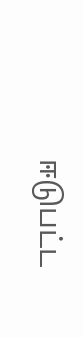ஈடுபட்ட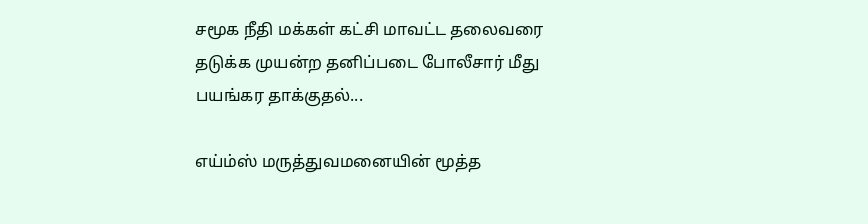சமூக நீதி மக்கள் கட்சி மாவட்ட தலைவரை தடுக்க முயன்ற தனிப்படை போலீசார் மீது பயங்கர தாக்குதல்...

எய்ம்ஸ் மருத்துவமனையின் மூத்த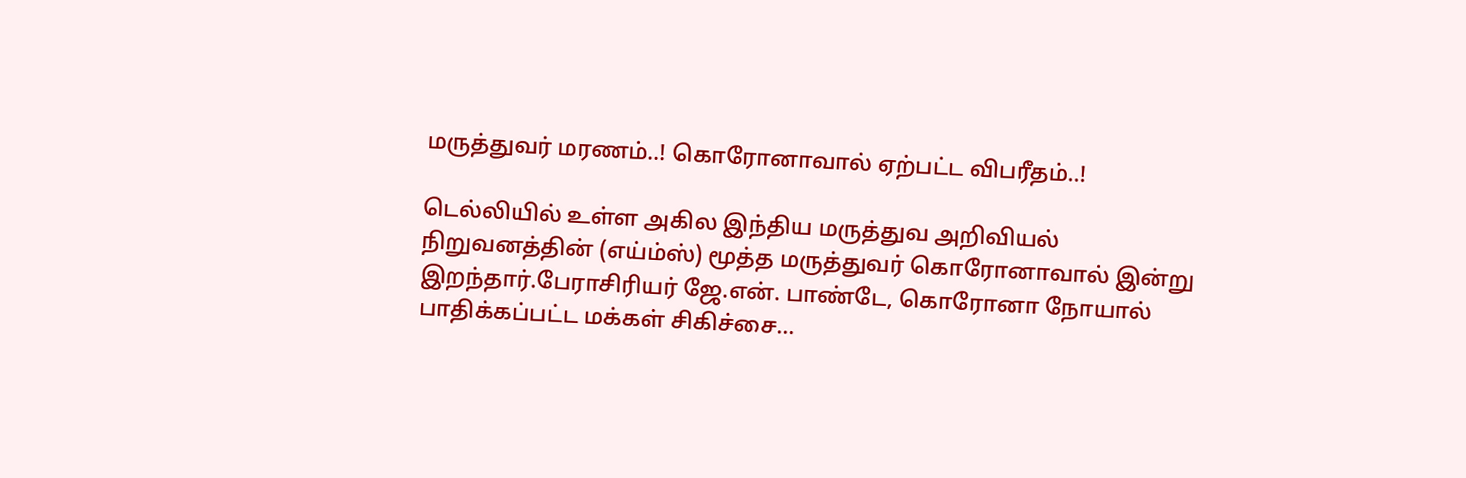மருத்துவர் மரணம்..! கொரோனாவால் ஏற்பட்ட விபரீதம்..!

டெல்லியில் உள்ள அகில இந்திய மருத்துவ அறிவியல் நிறுவனத்தின் (எய்ம்ஸ்) மூத்த மருத்துவர் கொரோனாவால் இன்று இறந்தார்.பேராசிரியர் ஜே.என். பாண்டே, கொரோனா நோயால் பாதிக்கப்பட்ட மக்கள் சிகிச்சை...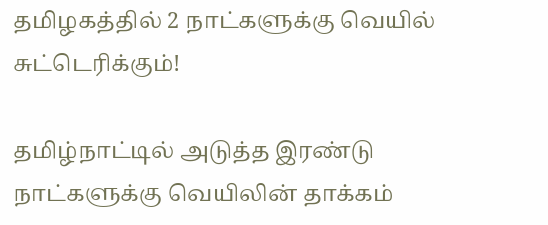தமிழகத்தில் 2 நாட்களுக்கு வெயில் சுட்டெரிக்கும்!

தமிழ்நாட்டில் அடுத்த இரண்டு நாட்களுக்கு வெயிலின் தாக்கம்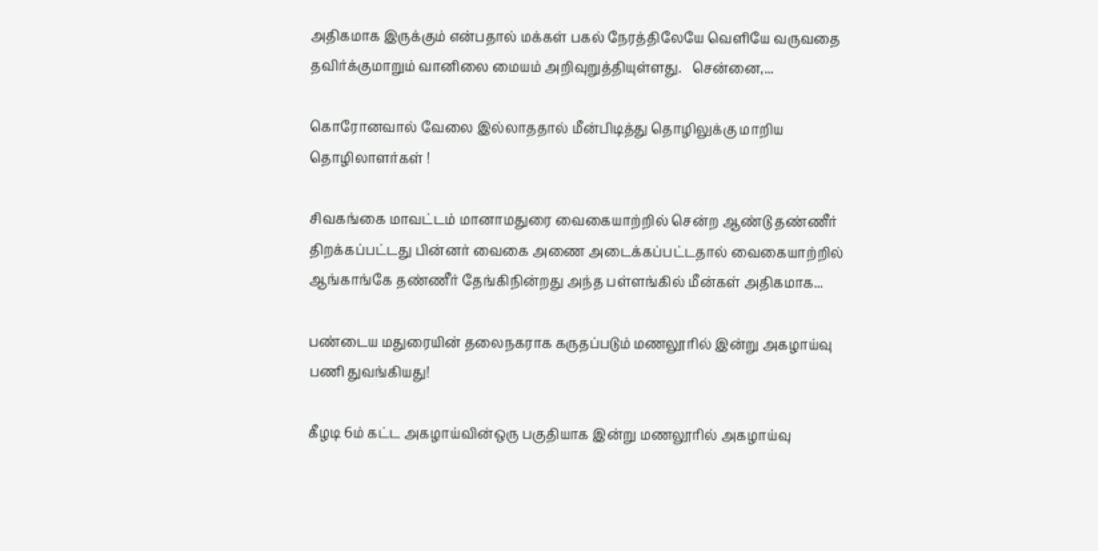அதிகமாக இருக்கும் என்பதால் மக்கள் பகல் நேரத்திலேயே வெளியே வருவதை தவிர்க்குமாறும் வானிலை மையம் அறிவுறுத்தியுள்ளது.   சென்னை,...

கொரோனவால் வேலை இல்லாததால் மீன்பிடித்து தொழிலுக்கு மாறிய தொழிலாளர்கள் !

சிவகங்கை மாவட்டம் மானாமதுரை வைகையாற்றில் சென்ற ஆண்டு தண்ணீர் திறக்கப்பட்டது பின்னர் வைகை அணை அடைக்கப்பட்டதால் வைகையாற்றில் ஆங்காங்கே தண்ணீர் தேங்கிநின்றது அந்த பள்ளங்கில் மீன்கள் அதிகமாக...

பண்டைய மதுரையின் தலைநகராக கருதப்படும் மணலூரில் இன்று அகழாய்வு பணி துவங்கியது!

கீழடி 6ம் கட்ட அகழாய்வின்ஒரு பகுதியாக இன்று மணலூரில் அகழாய்வு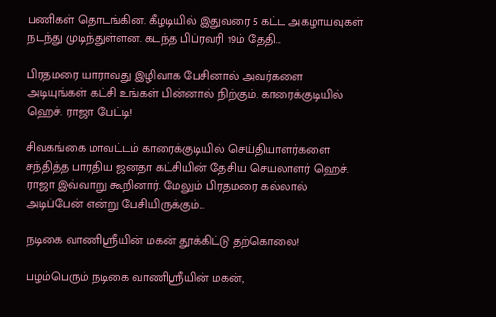பணிகள் தொடங்கின. கீழடியில் இதுவரை 5 கட்ட அகழாயவுகள் நடந்து முடிந்துள்ளன. கடந்த பிப்ரவரி 19ம் தேதி...

பிரதமரை யாராவது இழிவாக பேசினால் அவர்களை அடியுங்கள் கட்சி உங்கள் பின்னால் நிற்கும். காரைக்குடியில் ஹெச். ராஜா பேட்டி!

சிவகங்கை மாவட்டம் காரைக்குடியில் செய்தியாளர்களை சந்தித்த பாரதிய ஜனதா கட்சியின் தேசிய செயலாளர் ஹெச். ராஜா இவ்வாறு கூறினார். மேலும் பிரதமரை கல்லால் அடிப்பேன் என்று பேசியிருக்கும்...

நடிகை வாணிஸ்ரீயின் மகன் தூக்கிட்டு தற்கொலை!

பழம்பெரும் நடிகை வாணிஸ்ரீயின் மகன்,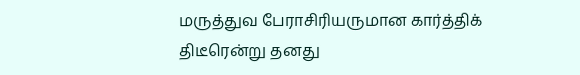மருத்துவ பேராசிரியருமான கார்த்திக் திடீரென்று தனது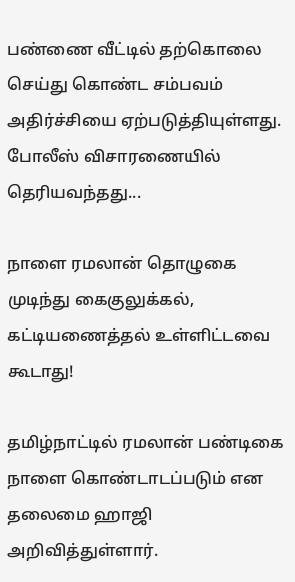பண்ணை வீட்டில் தற்கொலை செய்து கொண்ட சம்பவம் அதிர்ச்சியை ஏற்படுத்தியுள்ளது. போலீஸ் விசாரணையில் தெரியவந்தது...

நாளை ரமலான் தொழுகை முடிந்து கைகுலுக்கல், கட்டியணைத்தல் உள்ளிட்டவை கூடாது!

தமிழ்நாட்டில் ரமலான் பண்டிகை நாளை கொண்டாடப்படும் என தலைமை ஹாஜி அறிவித்துள்ளார்.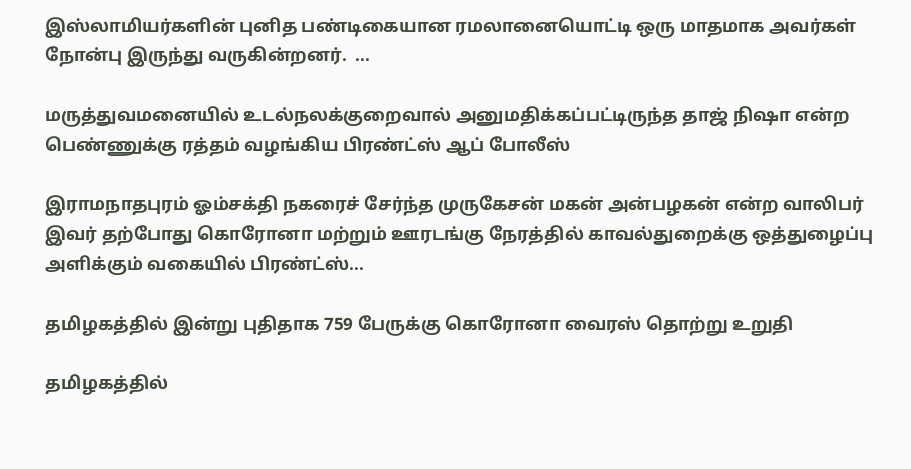இஸ்லாமியர்களின் புனித பண்டிகையான ரமலானையொட்டி ஒரு மாதமாக அவர்கள் நோன்பு இருந்து வருகின்றனர்.  ...

மருத்துவமனையில் உடல்நலக்குறைவால் அனுமதிக்கப்பட்டிருந்த தாஜ் நிஷா என்ற பெண்ணுக்கு ரத்தம் வழங்கிய பிரண்ட்ஸ் ஆப் போலீஸ்

இராமநாதபுரம் ஓம்சக்தி நகரைச் சேர்ந்த முருகேசன் மகன் அன்பழகன் என்ற வாலிபர் இவர் தற்போது கொரோனா மற்றும் ஊரடங்கு நேரத்தில் காவல்துறைக்கு ஒத்துழைப்பு அளிக்கும் வகையில் பிரண்ட்ஸ்...

தமிழகத்தில் இன்று புதிதாக 759 பேருக்கு கொரோனா வைரஸ் தொற்று உறுதி

தமிழகத்தில்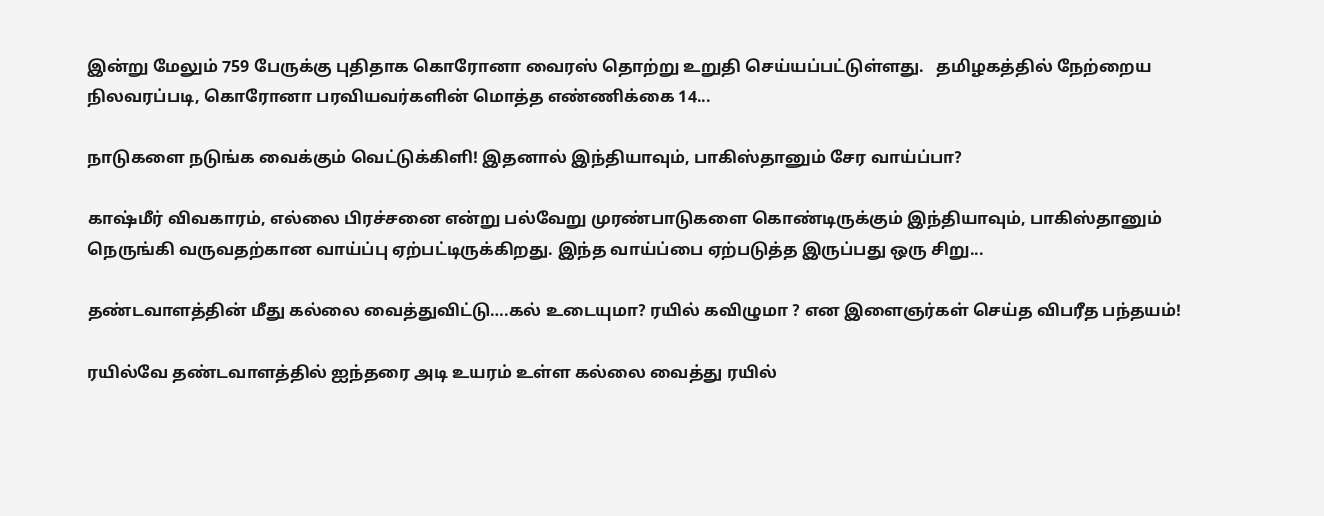இன்று மேலும் 759 பேருக்கு புதிதாக கொரோனா வைரஸ் தொற்று உறுதி செய்யப்பட்டுள்ளது.   தமிழகத்தில் நேற்றைய நிலவரப்படி, கொரோனா பரவியவர்களின் மொத்த எண்ணிக்கை 14...

நாடுகளை நடுங்க வைக்கும் வெட்டுக்கிளி! இதனால் இந்தியாவும், பாகிஸ்தானும் சேர வாய்ப்பா?

காஷ்மீர் விவகாரம், எல்லை பிரச்சனை என்று பல்வேறு முரண்பாடுகளை கொண்டிருக்கும் இந்தியாவும், பாகிஸ்தானும் நெருங்கி வருவதற்கான வாய்ப்பு ஏற்பட்டிருக்கிறது. இந்த வாய்ப்பை ஏற்படுத்த இருப்பது ஒரு சிறு...

தண்டவாளத்தின் மீது கல்லை வைத்துவிட்டு….கல் உடையுமா? ரயில் கவிழுமா ? என இளைஞர்கள் செய்த விபரீத பந்தயம்!

ரயில்வே தண்டவாளத்தில் ஐந்தரை அடி உயரம் உள்ள கல்லை வைத்து ரயில்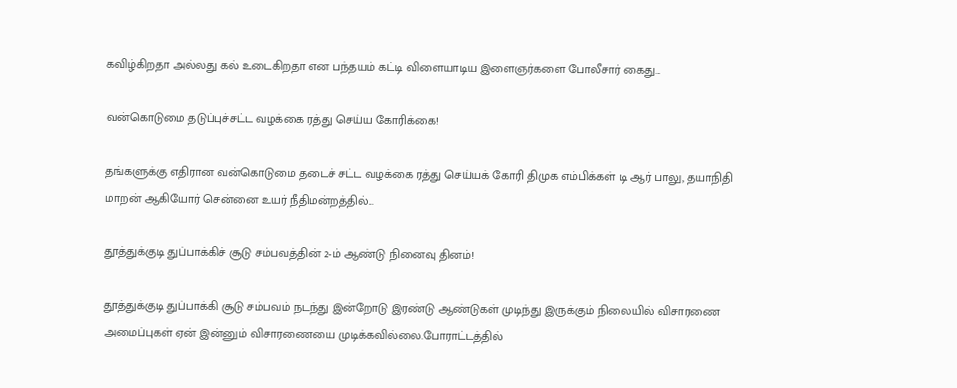கவிழ்கிறதா அல்லது கல் உடைகிறதா என பந்தயம் கட்டி விளையாடிய இளைஞர்களை போலீசார் கைது...

வன்கொடுமை தடுப்புச்சட்ட வழக்கை ரத்து செய்ய கோரிக்கை!

தங்களுக்கு எதிரான வன்கொடுமை தடைச் சட்ட வழக்கை ரத்து செய்யக் கோரி திமுக எம்பிக்கள் டி ஆர் பாலு, தயாநிதி மாறன் ஆகியோர் சென்னை உயர் நீதிமன்றத்தில்...

தூத்துக்குடி துப்பாக்கிச் சூடு சம்பவத்தின் 2-ம் ஆண்டு நினைவு தினம்!

தூத்துக்குடி துப்பாக்கி சூடு சம்பவம் நடந்து இன்றோடு இரண்டு ஆண்டுகள் முடிந்து இருக்கும் நிலையில் விசாரணை அமைப்புகள் ஏன் இன்னும் விசாரணையை முடிக்கவில்லை.போராட்டத்தில்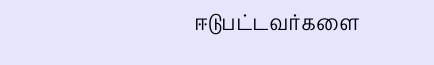ஈடுபட்டவர்களை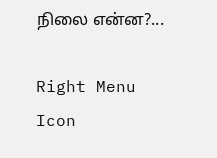நிலை என்ன?...

Right Menu Icon